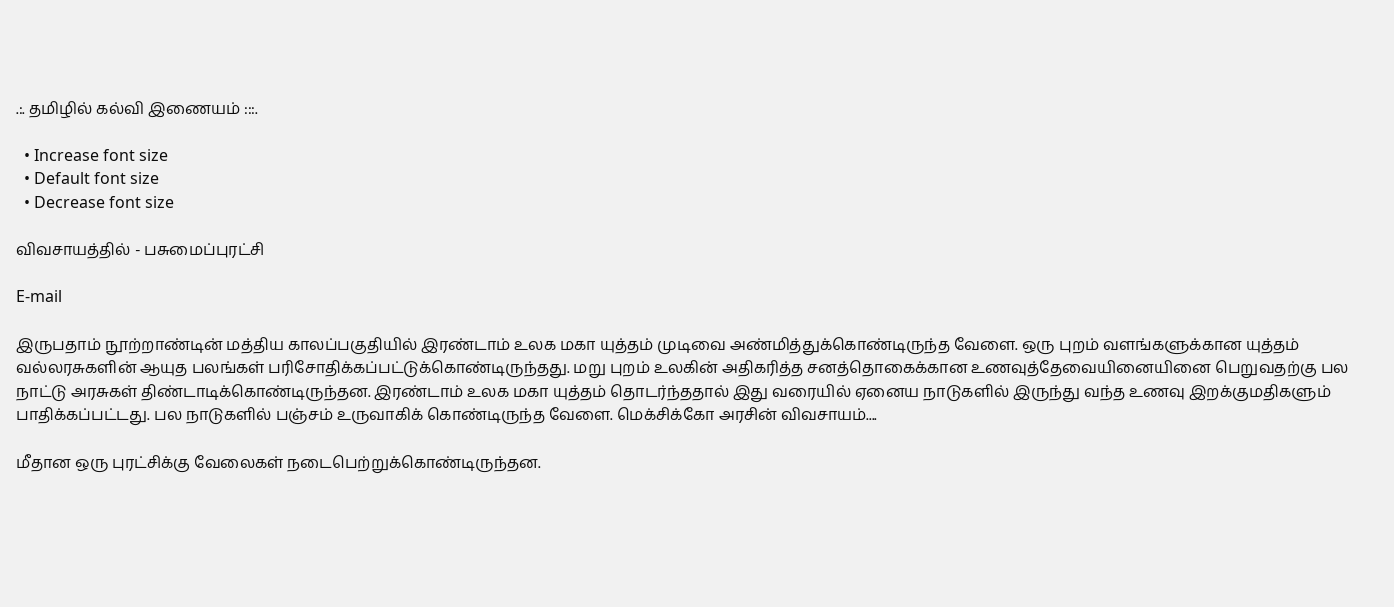.:. தமிழில் கல்வி இணையம் :::.

  • Increase font size
  • Default font size
  • Decrease font size

விவசாயத்தில் - பசுமைப்புரட்சி

E-mail

இருபதாம் நூற்றாண்டின் மத்திய காலப்பகுதியில் இரண்டாம் உலக மகா யுத்தம் முடிவை அண்மித்துக்கொண்டிருந்த வேளை. ஒரு புறம் வளங்களுக்கான யுத்தம் வல்லரசுகளின் ஆயுத பலங்கள் பரிசோதிக்கப்பட்டுக்கொண்டிருந்தது. மறு புறம் உலகின் அதிகரித்த சனத்தொகைக்கான உணவுத்தேவையினையினை பெறுவதற்கு பல நாட்டு அரசுகள் திண்டாடிக்கொண்டிருந்தன. இரண்டாம் உலக மகா யுத்தம் தொடர்ந்ததால் இது வரையில் ஏனைய நாடுகளில் இருந்து வந்த உணவு இறக்குமதிகளும் பாதிக்கப்பட்டது. பல நாடுகளில் பஞ்சம் உருவாகிக் கொண்டிருந்த வேளை. மெக்சிக்கோ அரசின் விவசாயம்....

மீதான ஒரு புரட்சிக்கு வேலைகள் நடைபெற்றுக்கொண்டிருந்தன.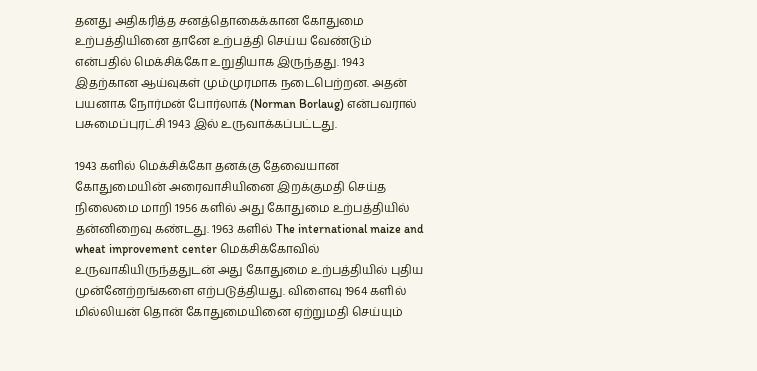தனது அதிகரித்த சனத்தொகைக்கான கோதுமை உற்பத்தியினை தானே உற்பத்தி செய்ய வேண்டும் என்பதில் மெக்சிக்கோ உறுதியாக இருந்தது. 1943 இதற்கான ஆய்வுகள் மும்முரமாக நடைபெற்றன. அதன் பயனாக நோர்மன் போர்லாக் (Norman Borlaug) என்பவரால் பசுமைப்புரட்சி 1943 இல் உருவாக்கப்பட்டது.

1943 களில் மெக்சிக்கோ தனக்கு தேவையான கோதுமையின் அரைவாசியினை இறக்குமதி செய்த நிலைமை மாறி 1956 களில் அது கோதுமை உற்பத்தியில் தன்னிறைவு கண்டது. 1963 களில் The international maize and wheat improvement center மெக்சிக்கோவில் உருவாகியிருந்ததுடன் அது கோதுமை உற்பத்தியில் புதிய முன்னேற்றங்களை எற்படுத்தியது. விளைவு 1964 களில் மில்லியன் தொன் கோதுமையினை ஏற்றுமதி செய்யும்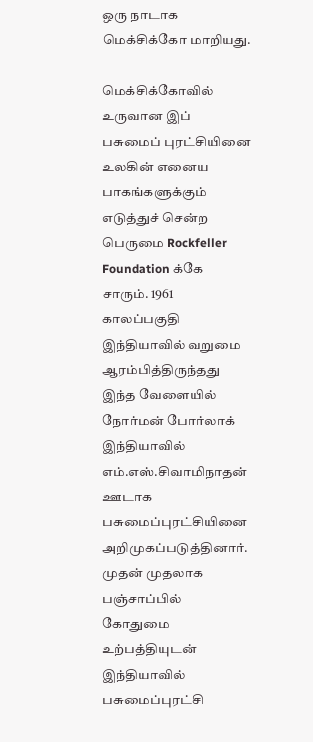ஒரு நாடாக மெக்சிக்கோ மாறியது.

மெக்சிக்கோவில் உருவான இப் பசுமைப் புரட்சியினை உலகின் எனைய பாகங்களுக்கும் எடுத்துச் சென்ற பெருமை Rockfeller Foundation க்கே சாரும். 1961 காலப்பகுதி இந்தியாவில் வறுமை ஆரம்பித்திருந்தது இந்த வேளையில் நோர்மன் போர்லாக் இந்தியாவில் எம்.எஸ்.சிவாமிநாதன் ஊடாக பசுமைப்புரட்சியினை அறிமுகப்படுத்தினார். முதன் முதலாக பஞ்சாப்பில் கோதுமை உற்பத்தியுடன் இந்தியாவில் பசுமைப்புரட்சி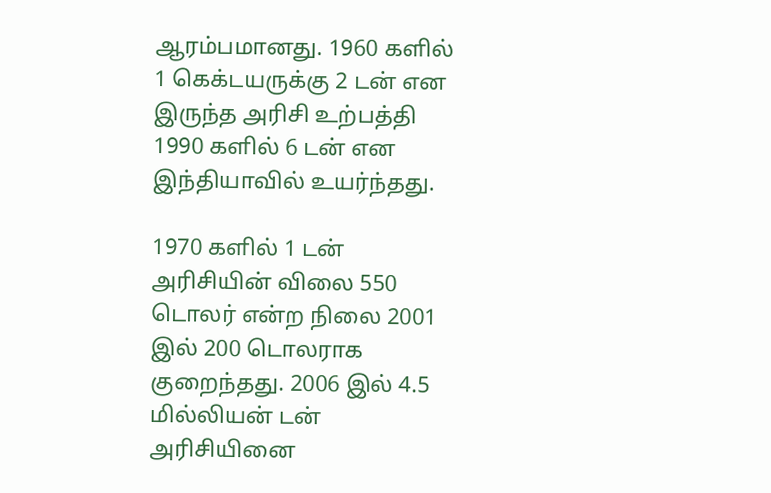ஆரம்பமானது. 1960 களில் 1 கெக்டயருக்கு 2 டன் என இருந்த அரிசி உற்பத்தி 1990 களில் 6 டன் என இந்தியாவில் உயர்ந்தது.

1970 களில் 1 டன் அரிசியின் விலை 550 டொலர் என்ற நிலை 2001 இல் 200 டொலராக குறைந்தது. 2006 இல் 4.5 மில்லியன் டன் அரிசியினை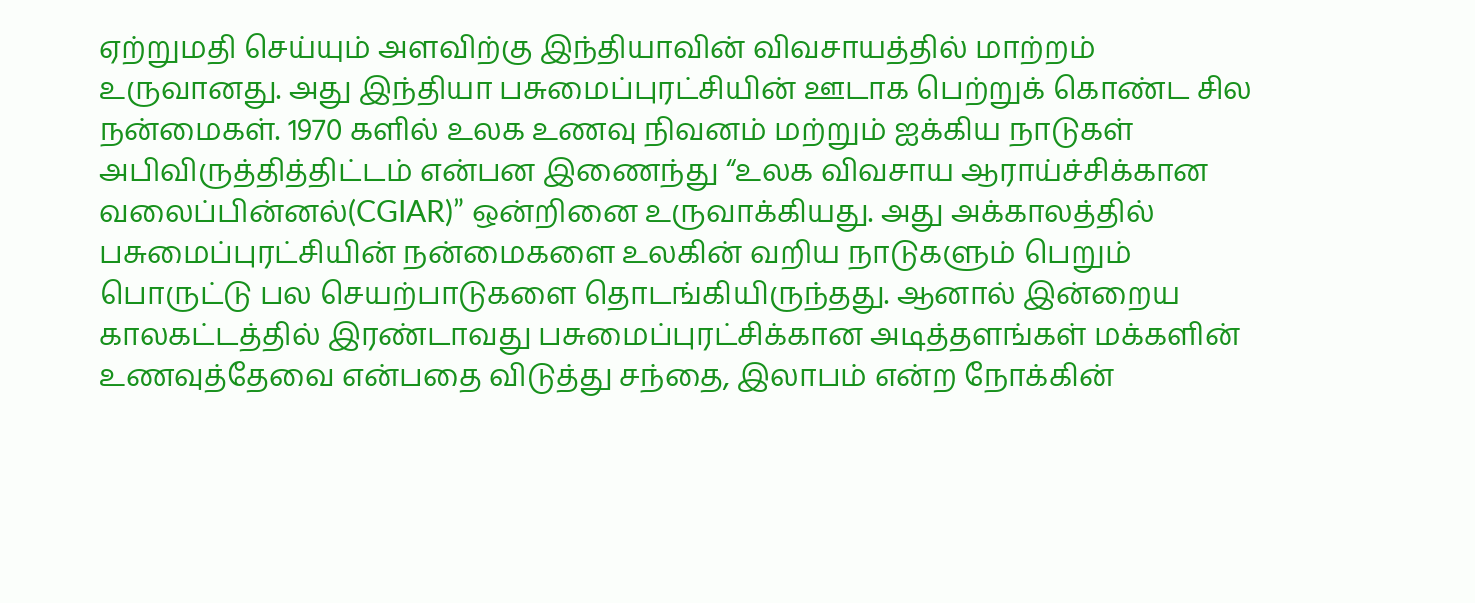ஏற்றுமதி செய்யும் அளவிற்கு இந்தியாவின் விவசாயத்தில் மாற்றம் உருவானது. அது இந்தியா பசுமைப்புரட்சியின் ஊடாக பெற்றுக் கொண்ட சில நன்மைகள். 1970 களில் உலக உணவு நிவனம் மற்றும் ஐக்கிய நாடுகள் அபிவிருத்தித்திட்டம் என்பன இணைந்து “உலக விவசாய ஆராய்ச்சிக்கான வலைப்பின்னல்(CGIAR)” ஒன்றினை உருவாக்கியது. அது அக்காலத்தில் பசுமைப்புரட்சியின் நன்மைகளை உலகின் வறிய நாடுகளும் பெறும் பொருட்டு பல செயற்பாடுகளை தொடங்கியிருந்தது. ஆனால் இன்றைய காலகட்டத்தில் இரண்டாவது பசுமைப்புரட்சிக்கான அடித்தளங்கள் மக்களின் உணவுத்தேவை என்பதை விடுத்து சந்தை, இலாபம் என்ற நோக்கின்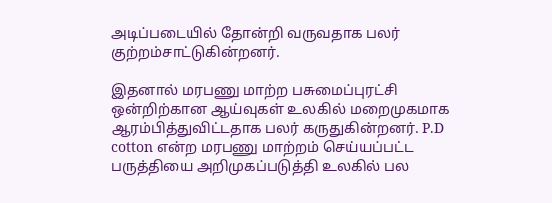அடிப்படையில் தோன்றி வருவதாக பலர் குற்றம்சாட்டுகின்றனர்.

இதனால் மரபணு மாற்ற பசுமைப்புரட்சி ஒன்றிற்கான ஆய்வுகள் உலகில் மறைமுகமாக ஆரம்பித்துவிட்டதாக பலர் கருதுகின்றனர். P.D cotton என்ற மரபணு மாற்றம் செய்யப்பட்ட பருத்தியை அறிமுகப்படுத்தி உலகில் பல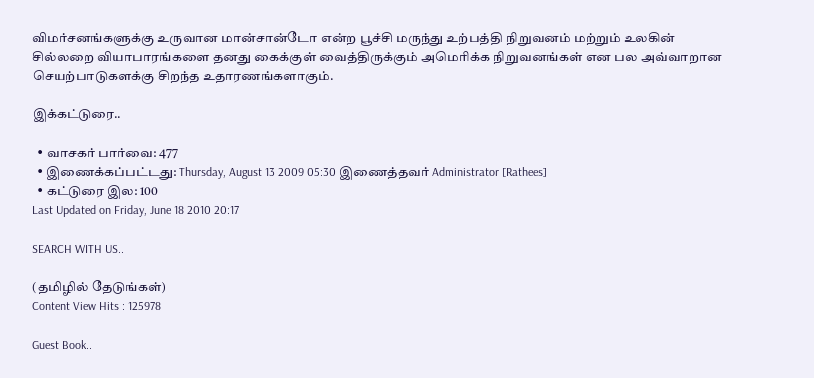விமர்சனங்களுக்கு உருவான மான்சான்டோ என்ற பூச்சி மருந்து உற்பத்தி நிறுவனம் மற்றும் உலகின் சில்லறை வியாபாரங்களை தனது கைக்குள் வைத்திருக்கும் அமெரிக்க நிறுவனங்கள் என பல அவ்வாறான செயற்பாடுகளக்கு சிறந்த உதாரணங்களாகும்.

இக்கட்டுரை..

  • வாசகர் பார்வை: 477
  • இணைக்கப்பட்டது: Thursday, August 13 2009 05:30 இணைத்தவர் Administrator [Rathees]
  • கட்டுரை இல: 100
Last Updated on Friday, June 18 2010 20:17

SEARCH WITH US..

(தமிழில் தேடுங்கள்)
Content View Hits : 125978

Guest Book..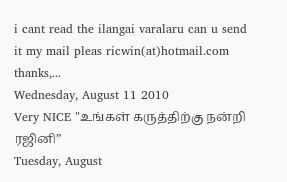i cant read the ilangai varalaru can u send it my mail pleas ricwin(at)hotmail.com thanks,...
Wednesday, August 11 2010
Very NICE "உங்கள் கருத்திற்கு நன்றி ரஜினி”
Tuesday, August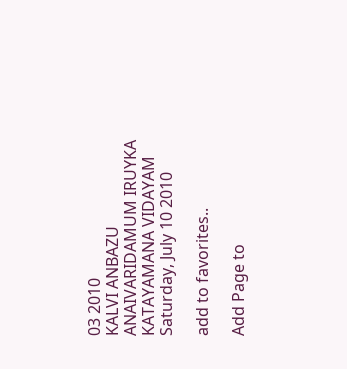03 2010
KALVI ANBAZU ANAIVARIDAMUM IRUYKA KATAYAMANA VIDAYAM
Saturday, July 10 2010

add to favorites..

Add Page to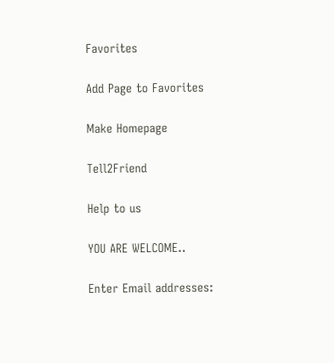Favorites

Add Page to Favorites

Make Homepage

Tell2Friend

Help to us

YOU ARE WELCOME..

Enter Email addresses: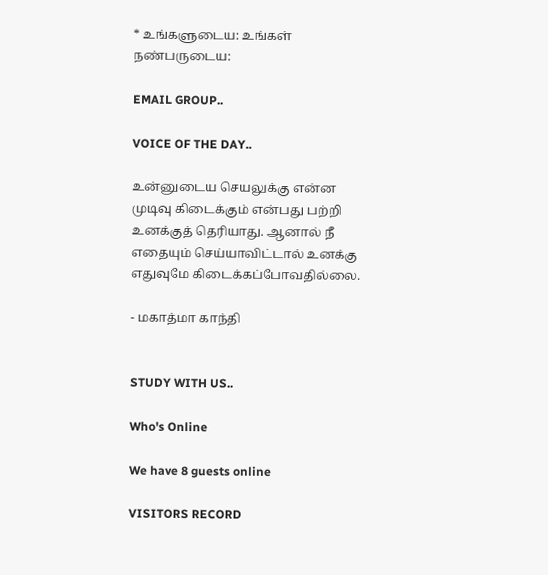* உங்களுடைய: உங்கள் நண்பருடைய:

EMAIL GROUP..

VOICE OF THE DAY..

உன்னுடைய செயலுக்கு என்ன முடிவு கிடைக்கும் என்பது பற்றி உனக்குத் தெரியாது. ஆனால் நீ எதையும் செய்யாவிட்டால் உனக்கு எதுவுமே கிடைக்கப்போவதில்லை.

- மகாத்மா காந்தி


STUDY WITH US..

Who's Online

We have 8 guests online

VISITORS RECORD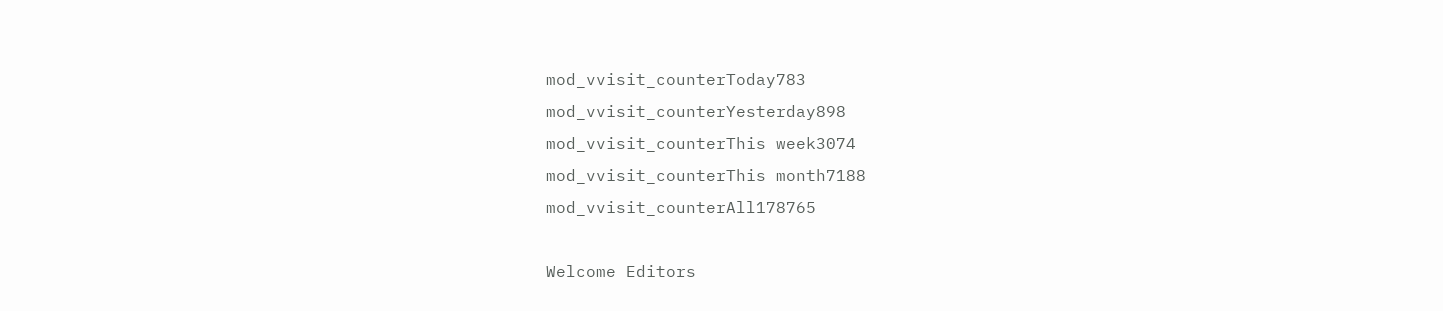mod_vvisit_counterToday783
mod_vvisit_counterYesterday898
mod_vvisit_counterThis week3074
mod_vvisit_counterThis month7188
mod_vvisit_counterAll178765

Welcome Editors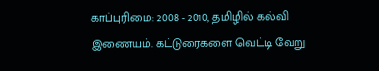காப்புரிமை: 2008 - 2010, தமிழில் கல்வி இணையம். கட்டுரைகளை வெட்டி வேறு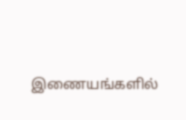இணையங்களில்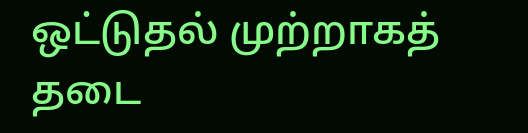ஒட்டுதல் முற்றாகத் தடை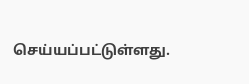செய்யப்பட்டுள்ளது.